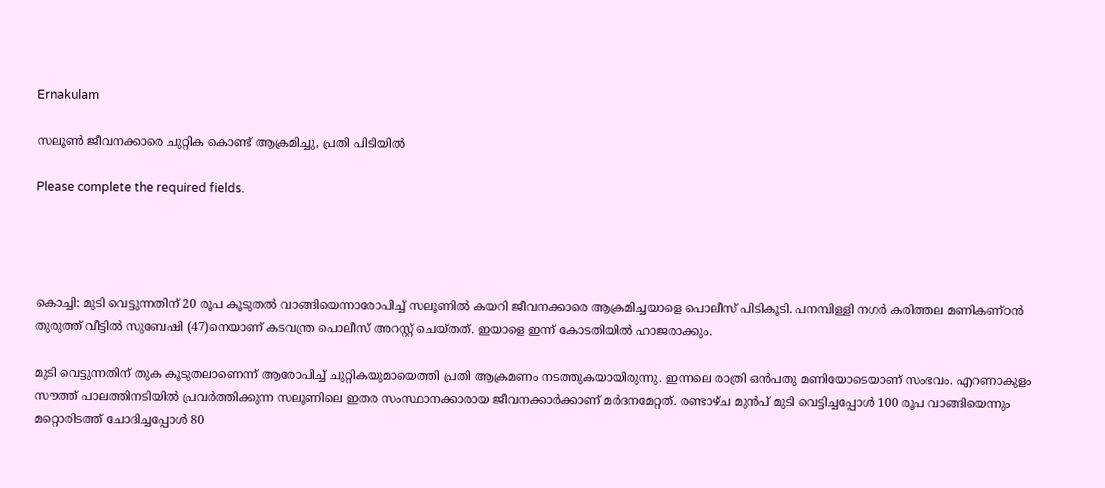Ernakulam

സലൂൺ ജീവനക്കാരെ ചുറ്റിക കൊണ്ട് ആക്രമിച്ചു, പ്രതി പിടിയിൽ

Please complete the required fields.




കൊച്ചി: മുടി വെട്ടുന്നതിന് 20 രൂപ കൂടുതൽ വാങ്ങിയെന്നാരോപിച്ച് സലൂണിൽ കയറി ജീവനക്കാരെ ആക്രമിച്ചയാളെ പൊലീസ് പിടികൂടി. പനമ്പിള്ളി നഗർ കരിത്തല മണികണ്ഠൻ തുരുത്ത് വീട്ടിൽ സുബേഷി (47)നെയാണ് കടവന്ത്ര പൊലീസ് അറസ്റ്റ് ചെയ്തത്. ഇയാളെ ഇന്ന് കോടതിയില്‍ ഹാജരാക്കും.

മുടി വെട്ടുന്നതിന് തുക കൂടുതലാണെന്ന് ആരോപിച്ച് ചുറ്റികയുമായെത്തി പ്രതി ആക്രമണം നടത്തുകയായിരുന്നു. ഇന്നലെ രാത്രി ഒൻപതു മണിയോടെയാണ് സംഭവം. എറണാകുളം സൗത്ത് പാലത്തിനടിയിൽ പ്രവർത്തിക്കുന്ന സലൂണിലെ ഇതര സംസ്ഥാനക്കാരായ ജീവനക്കാര്‍ക്കാണ് മർദനമേറ്റത്. രണ്ടാഴ്ച മുൻപ് മുടി വെട്ടിച്ചപ്പോൾ 100 രൂപ വാങ്ങിയെന്നും മറ്റൊരിടത്ത് ചോദിച്ചപ്പോൾ 80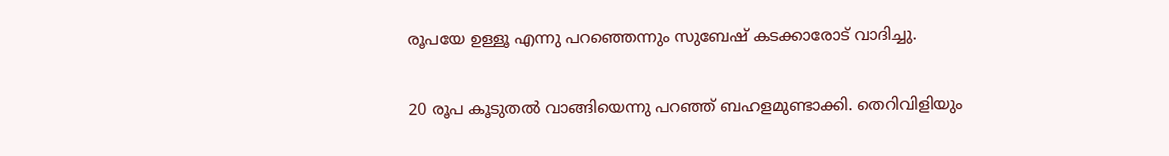രൂപയേ ഉള്ളൂ എന്നു പറഞ്ഞെന്നും സുബേഷ് കടക്കാരോട് വാദിച്ചു.

20 രൂപ കൂടുതൽ വാങ്ങിയെന്നു പറഞ്ഞ് ബഹളമുണ്ടാക്കി. തെറിവിളിയും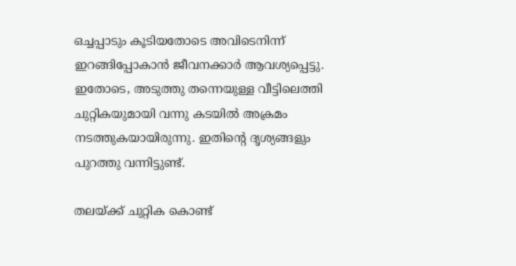ഒച്ചപ്പാടും കൂടിയതോടെ അവിടെനിന്ന് ഇറങ്ങിപ്പോകാൻ ജീവനക്കാർ ആവശ്യപ്പെട്ടു. ഇതോടെ, അടുത്തു തന്നെയുള്ള വീട്ടിലെത്തി ചുറ്റികയുമായി വന്നു കടയിൽ അക്രമം നടത്തുകയായിരുന്നു. ഇതിന്റെ ദൃശ്യങ്ങളും പുറത്തു വന്നിട്ടുണ്ട്.

തലയ്ക്ക് ചുറ്റിക കൊണ്ട്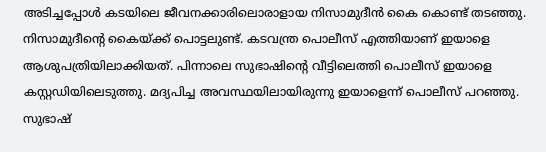അടിച്ചപ്പോൾ കടയിലെ ജീവനക്കാരിലൊരാളായ നിസാമുദീൻ കൈ കൊണ്ട് തടഞ്ഞു. നിസാമുദീന്റെ കൈയ്ക്ക് പൊട്ടലുണ്ട്. കടവന്ത്ര പൊലീസ് എത്തിയാണ് ഇയാളെ ആശുപത്രിയിലാക്കിയത്. പിന്നാലെ സുഭാഷിന്റെ വീട്ടിലെത്തി പൊലീസ് ഇയാളെ കസ്റ്റഡിയിലെടുത്തു. മദ്യപിച്ച അവസ്ഥയിലായിരുന്നു ഇയാളെന്ന് പൊലീസ് പറഞ്ഞു. സുഭാഷ്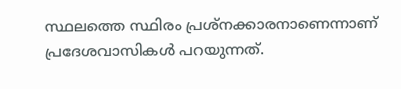സ്ഥലത്തെ സ്ഥിരം പ്രശ്നക്കാരനാണെന്നാണ് പ്രദേശവാസികള്‍ പറയുന്നത്.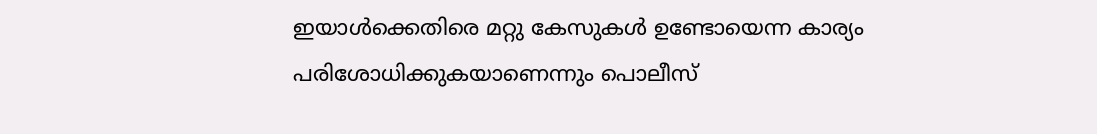ഇയാൾക്കെതിരെ മറ്റു കേസുകൾ ഉണ്ടോയെന്ന കാര്യം പരിശോധിക്കുകയാണെന്നും പൊലീസ്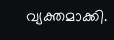വ്യക്തമാക്കി.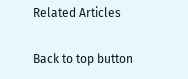Related Articles

Back to top button